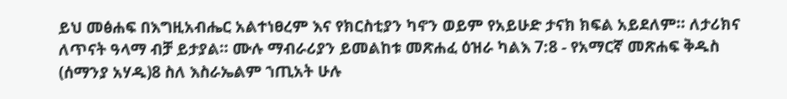ይህ መፅሐፍ በእግዚአብሔር አልተነፀረም እና የክርስቲያን ካኖን ወይም የአይሁድ ታናክ ክፍል አይደለም። ለታሪክና ለጥናት ዓላማ ብቻ ይታያል። ሙሉ ማብራሪያን ይመልከቱ መጽሐፈ ዕዝራ ካልእ 7:8 - የአማርኛ መጽሐፍ ቅዱስ (ሰማንያ አሃዱ)8 ስለ እስራኤልም ኀጢአት ሁሉ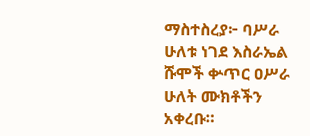ማስተስረያ፦ ባሥራ ሁለቱ ነገደ እስራኤል ሹሞች ቍጥር ዐሥራ ሁለት ሙክቶችን አቀረቡ።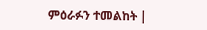ምዕራፉን ተመልከት |